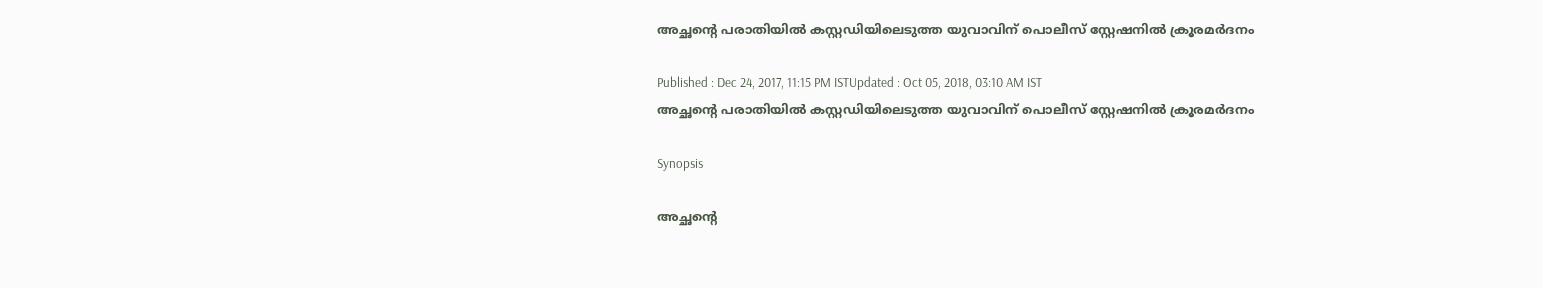അച്ഛന്‍റെ പരാതിയില്‍ കസ്റ്റഡിയിലെടുത്ത യുവാവിന് പൊലീസ് സ്റ്റേഷനില്‍ ക്രൂരമര്‍ദനം

Published : Dec 24, 2017, 11:15 PM ISTUpdated : Oct 05, 2018, 03:10 AM IST
അച്ഛന്‍റെ പരാതിയില്‍ കസ്റ്റഡിയിലെടുത്ത യുവാവിന് പൊലീസ് സ്റ്റേഷനില്‍ ക്രൂരമര്‍ദനം

Synopsis

അച്ഛന്‍റെ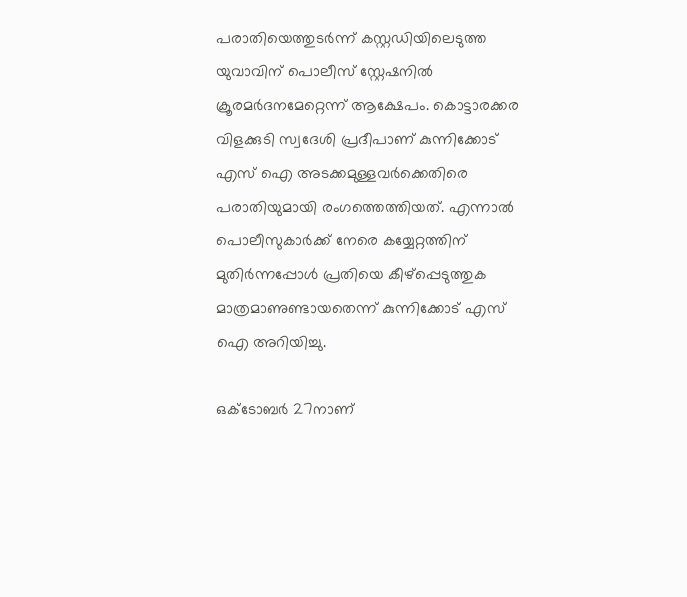പരാതിയെത്തുടര്‍ന്ന് കസ്റ്റഡിയിലെടുത്ത യുവാവിന് പൊലീസ് സ്റ്റേഷനില്‍ ക്രൂരമര്‍ദനമേറ്റെന്ന് ആക്ഷേപം. കൊട്ടാരക്കര വിളക്കുടി സ്വദേശി പ്രദീപാണ് കുന്നിക്കോട് എസ് ഐ അടക്കമുള്ളവര്‍ക്കെതിരെ പരാതിയുമായി രംഗത്തെത്തിയത്. എന്നാൽ പൊലീസുകാർക്ക് നേരെ കയ്യേറ്റത്തിന് മുതിർന്നപ്പോൾ പ്രതിയെ കീഴ്പ്പെടുത്തുക മാത്രമാണുണ്ടായതെന്ന് കുന്നിക്കോട് എസ് ഐ അറിയിച്ചു.

ഒക്ടോബര്‍ 27നാണ്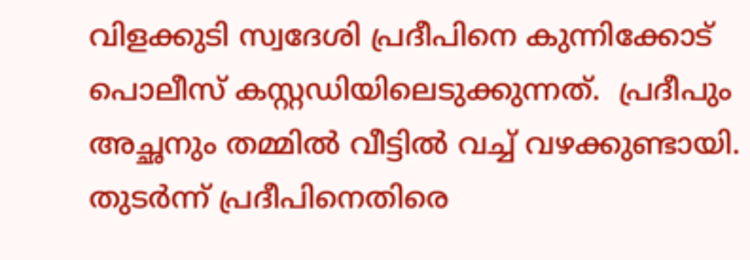വിളക്കുടി സ്വദേശി പ്രദീപിനെ കുന്നിക്കോട് പൊലീസ് കസ്റ്റഡിയിലെടുക്കുന്നത്.  പ്രദീപും അച്ഛനും തമ്മില്‍ വീട്ടില്‍ വച്ച് വഴക്കുണ്ടായി. തുടര്‍ന്ന് പ്രദീപിനെതിരെ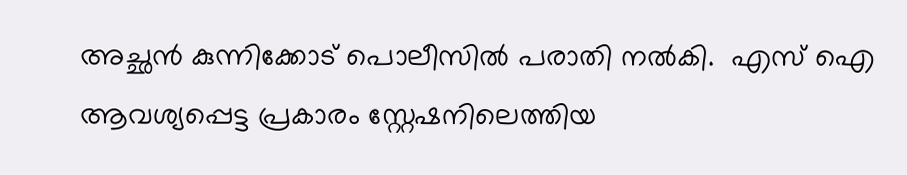അച്ഛന്‍ കുന്നിക്കോട് പൊലീസില്‍ പരാതി നല്‍കി.  എസ് ഐ  ആവശ്യപ്പെട്ട പ്രകാരം സ്റ്റേഷനിലെത്തിയ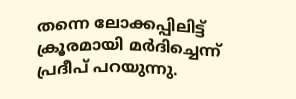തന്നെ ലോക്കപ്പിലിട്ട്  ക്രൂരമായി മര്‍ദിച്ചെന്ന് പ്രദീപ് പറയുന്നു.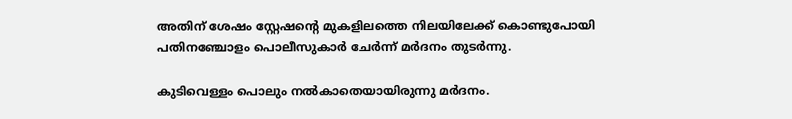അതിന് ശേഷം സ്റ്റേഷന്‍റെ മുകളിലത്തെ നിലയിലേക്ക് കൊണ്ടുപോയി പതിനഞ്ചോളം പൊലീസുകാര്‍ ചേര്‍ന്ന് മര്‍ദനം തുടര്‍ന്നു.

കുടിവെള്ളം പൊലും നല്‍കാതെയായിരുന്നു മര്‍ദനം.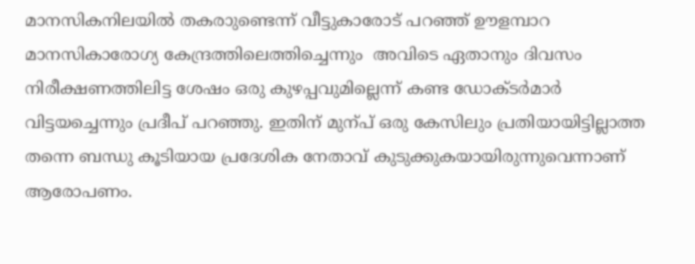മാനസികനിലയില്‍ തകരാുണ്ടെന്ന് വീട്ടുകാരോട് പറഞ്ഞ് ഊളമ്പാറ മാനസികാരോഗ്യ കേന്ദ്രത്തിലെത്തിച്ചെന്നും  അവിടെ ഏതാനും ദിവസം നിരീക്ഷണത്തിലിട്ട ശേഷം ഒരു കുഴപ്പവുമില്ലെന്ന് കണ്ട ഡോക്ടര്‍മാര്‍ വിട്ടയച്ചെന്നും പ്രദീപ് പറഞ്ഞു. ഇതിന് മുന്പ് ഒരു കേസിലും പ്രതിയായിട്ടില്ലാത്ത തന്നെ ബന്ധു കൂടിയായ പ്രദേശിക നേതാവ് കുടുക്കുകയായിരുന്നുവെന്നാണ് ആരോപണം.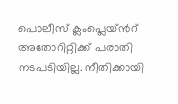പൊലീസ് ക്ലംപ്ലെയ്ന്‍റ് അതോറിറ്റിക്ക് പരാതി  നടപടിയില്ല. നീതിക്കായി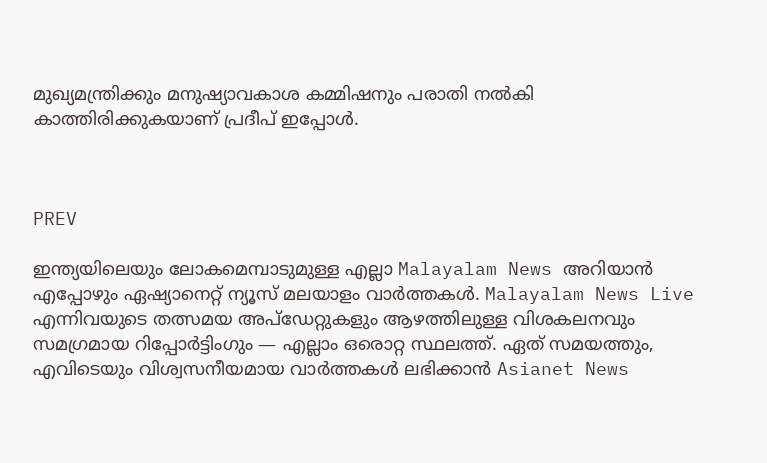മുഖ്യമന്ത്രിക്കും മനുഷ്യാവകാശ കമ്മിഷനും പരാതി നല്‍കി കാത്തിരിക്കുകയാണ് പ്രദീപ് ഇപ്പോള്‍.



PREV

ഇന്ത്യയിലെയും ലോകമെമ്പാടുമുള്ള എല്ലാ Malayalam News അറിയാൻ എപ്പോഴും ഏഷ്യാനെറ്റ് ന്യൂസ് മലയാളം വാർത്തകൾ. Malayalam News Live എന്നിവയുടെ തത്സമയ അപ്‌ഡേറ്റുകളും ആഴത്തിലുള്ള വിശകലനവും സമഗ്രമായ റിപ്പോർട്ടിംഗും — എല്ലാം ഒരൊറ്റ സ്ഥലത്ത്. ഏത് സമയത്തും, എവിടെയും വിശ്വസനീയമായ വാർത്തകൾ ലഭിക്കാൻ Asianet News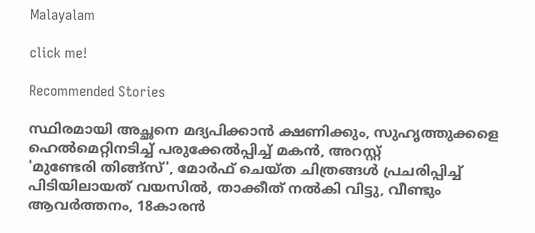Malayalam

click me!

Recommended Stories

സ്ഥിരമായി അച്ഛനെ മദ്യപിക്കാൻ ക്ഷണിക്കും, സുഹൃത്തുക്കളെ ഹെൽമെറ്റിനടിച്ച് പരുക്കേൽപ്പിച്ച് മകൻ, അറസ്റ്റ്
'മുണ്ടേരി തിങ്ങ്സ്', മോർഫ് ചെയ്ത ചിത്രങ്ങൾ പ്രചരിപ്പിച്ച് പിടിയിലായത് വയസിൽ, താക്കീത് നൽകി വിട്ടു, വീണ്ടും ആവ‍ർത്തനം, 18കാരൻ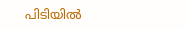പിടിയിൽ